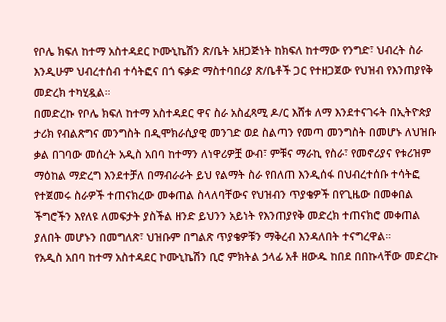የቦሌ ክፍለ ከተማ አስተዳደር ኮሙኒኬሽን ጽ/ቤት አዘጋጅነት ከክፍለ ከተማው የንግድ፣ ህብረት ስራ እንዲሁም ህብረተሰብ ተሳትፎና በጎ ፍቃድ ማስተባበሪያ ጽ/ቤቶች ጋር የተዘጋጀው የህዝብ የእንጠያየቅ መድረክ ተካሂዷል።
በመድረኩ የቦሌ ክፍለ ከተማ አስተዳደር ዋና ስራ አስፈጻሚ ዶ/ር እሸቱ ለማ እንደተናገሩት በኢትዮጵያ ታሪክ የብልጽግና መንግስት በዲሞክራሲያዊ መንገድ ወደ ስልጣን የመጣ መንግስት በመሆኑ ለህዝቡ ቃል በገባው መሰረት አዲስ አበባ ከተማን ለነዋሪዎቿ ውብ፣ ምቹና ማራኪ የስራ፣ የመኖሪያና የቱሪዝም ማዕከል ማድረግ እንደተቻለ በማብራራት ይህ የልማት ስራ የበለጠ እንዲሰፋ በህብረተሰቡ ተሳትፎ የተጀመሩ ስራዎች ተጠናክረው መቀጠል ስላለባቸውና የህዝብን ጥያቄዎች በየጊዜው በመቀበል ችግሮችን እየለዩ ለመፍታት ያስችል ዘንድ ይህንን አይነት የእንጠያየቅ መድረክ ተጠናክሮ መቀጠል ያለበት መሆኑን በመግለጽ፣ ህዝቡም በግልጽ ጥያቄዎቹን ማቅረብ እንዳለበት ተናግረዋል።
የአዲስ አበባ ከተማ አስተዳደር ኮሙኒኬሽን ቢሮ ምክትል ኃላፊ አቶ ዘውዱ ከበደ በበኩላቸው መድረኩ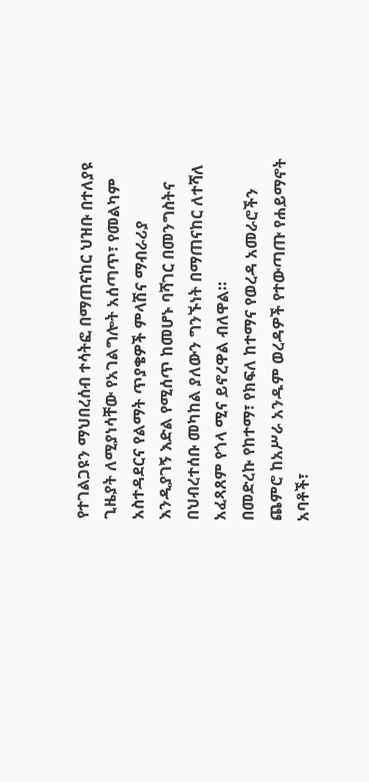የተገልጋዩን ማህበረሰብ ተሳትፎ በማጠናከር ህዝቡ በተለያዩ ጊዜያት ለሚያነሳቸው የአገልግሎት አሰጣጥ፣ የመልካም አስተዳደርና የልማት ጥያቄዎች ምላሽና ማብራሪያ እንዲያገኝ እድል የሚሰጥ ከመሆኑ ባሻገር በመንግስትና በህብረተሰቡ መካከል ያለውን ግንኙነት በማጠናከር ለተሻለ አፈጻጸም የጎላ ሚና ይኖረዋል ብለዋል።
በመድረኩ የከተማ፣ የክፍለ ከተማና የወረዳ አመራሮችን ጨምሮ ከአሥራ አንዱም ወረዳዎች የተውጣጡ የሐይማኖት አባቶች፣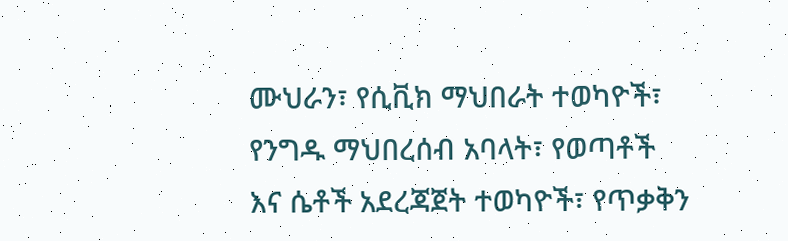ሙህራን፣ የሲቪክ ማህበራት ተወካዮች፣ የንግዱ ማህበረሰብ አባላት፣ የወጣቶች እና ሴቶች አደረጃጀት ተወካዮች፣ የጥቃቅን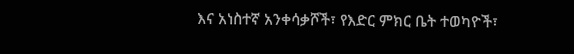እና አነስተኛ አንቀሳቃሾች፣ የእድር ምክር ቤት ተወካዮች፣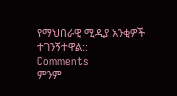የማህበራዊ ሚዲያ አንቂዎች ተገንኝተዋል::
Comments
ምንም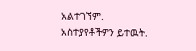አልተገኘም.
አስተያየቶችዎን ይተዉት.